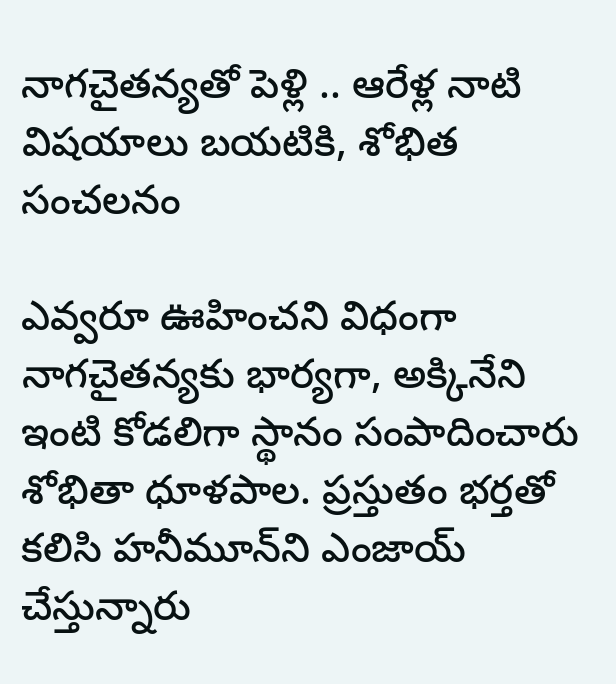నాగచైతన్యతో పెళ్లి .. ఆరేళ్ల నాటి విషయాలు బయటికి, శోభిత సంచలనం

ఎవ్వరూ ఊహించని విధంగా నాగచైతన్యకు భార్యగా, అక్కినేని ఇంటి కోడలిగా స్థానం సంపాదించారు శోభితా ధూళపాల. ప్రస్తుతం భర్తతో కలిసి హనీమూన్‌ని ఎంజాయ్ చేస్తున్నారు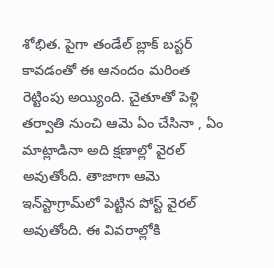శోభిత. పైగా తండేల్ బ్లాక్ బస్టర్ కావడంతో ఈ ఆనందం మరింత రెట్టింపు అయ్యింది. చైతూతో పెళ్లి తర్వాతి నుంచి ఆమె ఏం చేసినా , ఏం మాట్లాడినా అది క్షణాల్లో వైరల్ అవుతోంది. తాజాగా ఆమె ఇన్‌స్టాగ్రామ్‌లో పెట్టిన పోస్ట్ వైరల్ అవుతోంది. ఈ వివరాల్లోకి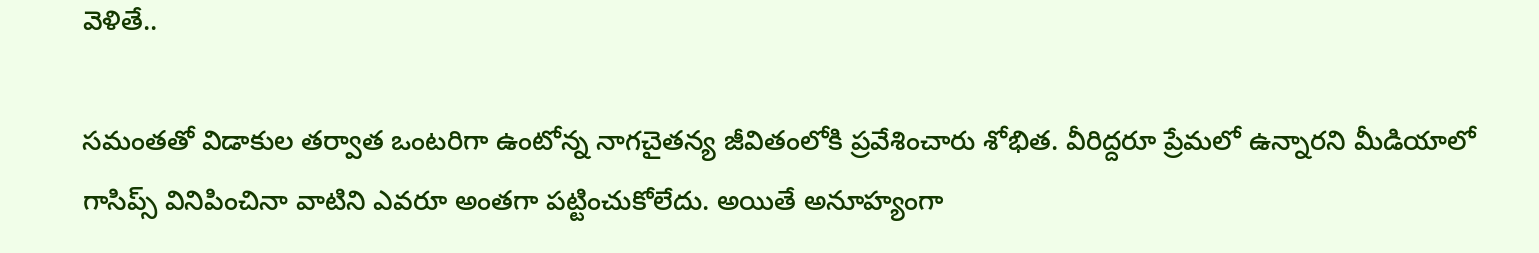వెళితే..

సమంతతో విడాకుల తర్వాత ఒంటరిగా ఉంటోన్న నాగచైతన్య జీవితంలోకి ప్రవేశించారు శోభిత. వీరిద్దరూ ప్రేమలో ఉన్నారని మీడియాలో గాసిప్స్ వినిపించినా వాటిని ఎవరూ అంతగా పట్టించుకోలేదు. అయితే అనూహ్యంగా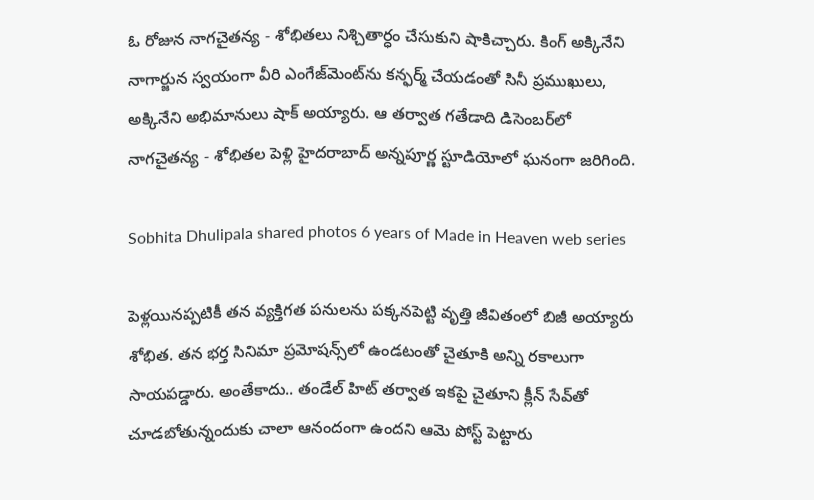ఓ రోజున నాగచైతన్య - శోభితలు నిశ్చితార్ధం చేసుకుని షాకిచ్చారు. కింగ్ అక్కినేని నాగార్జున స్వయంగా వీరి ఎంగేజ్‌మెంట్‌ను కన్ఫర్మ్ చేయడంతో సినీ ప్రముఖులు, అక్కినేని అభిమానులు షాక్ అయ్యారు. ఆ తర్వాత గతేడాది డిసెంబర్‌లో నాగచైతన్య - శోభితల పెళ్లి హైదరాబాద్ అన్నపూర్ణ స్టూడియోలో ఘనంగా జరిగింది.

Sobhita Dhulipala shared photos 6 years of Made in Heaven web series

పెళ్లయినప్పటికీ తన వ్యక్తిగత పనులను పక్కనపెట్టి వృత్తి జీవితంలో బిజీ అయ్యారు శోభిత. తన భర్త సినిమా ప్రమోషన్స్‌లో ఉండటంతో చైతూకి అన్ని రకాలుగా సాయపడ్డారు. అంతేకాదు.. తండేల్ హిట్ తర్వాత ఇకపై చైతూని క్లీన్ సేవ్‌తో చూడబోతున్నందుకు చాలా ఆనందంగా ఉందని ఆమె పోస్ట్ పెట్టారు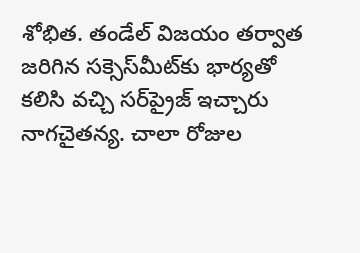శోభిత. తండేల్ విజయం తర్వాత జరిగిన సక్సెస్‌మీట్‌కు భార్యతో కలిసి వచ్చి సర్‌ప్రైజ్ ఇచ్చారు నాగచైతన్య. చాలా రోజుల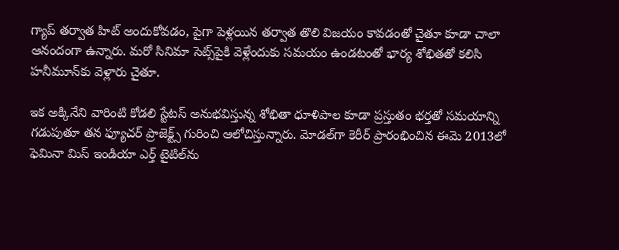గ్యాప్ తర్వాత హిట్ అందుకోవడం, పైగా పెళ్లయిన తర్వాత తొలి విజయం కావడంతో చైతూ కూడా చాలా ఆనందంగా ఉన్నారు. మరో సినిమా సెట్స్‌పైకి వెళ్లేందుకు సమయం ఉండటంతో భార్య శోభితతో కలిసి హనీమూన్‌కు వెళ్లారు చైతూ.

ఇక అక్కినేని వారింటి కోడలి స్టేటస్‌ అనుభవిస్తున్న శోభితా ధూళిపాల కూడా ప్రస్తుతం భర్తతో సమయాన్ని గడుపుతూ తన ఫ్యూచర్ ప్రాజెక్ట్స్ గురించి ఆలోచిస్తున్నారు. మోడల్‌గా కెరీర్ ప్రారంభించిన ఈమె 2013లో ఫెమినా మిస్ ఇండియా ఎర్త్ టైటిల్‌ను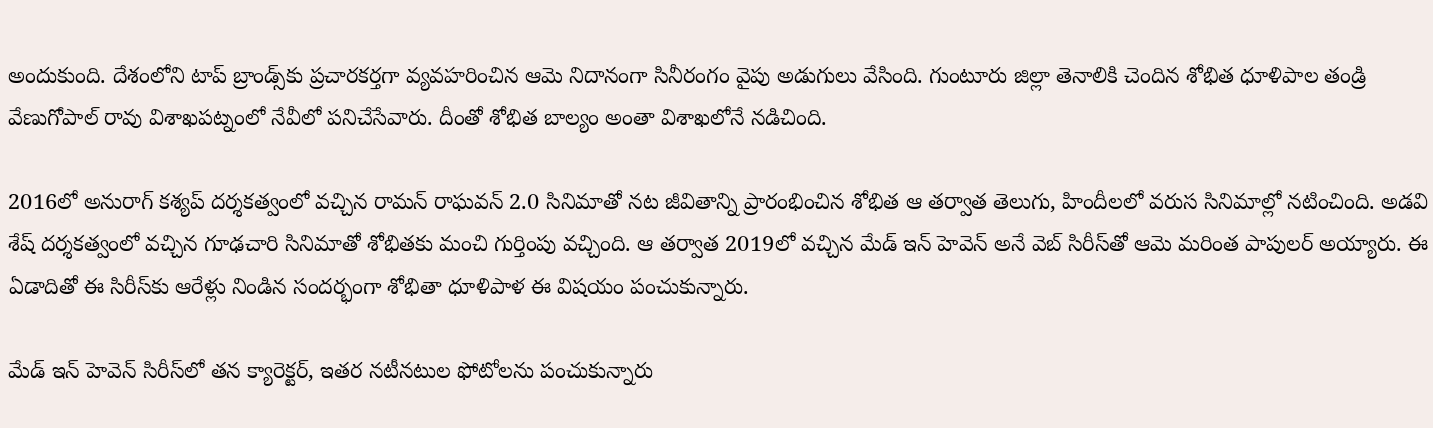అందుకుంది. దేశంలోని టాప్ బ్రాండ్స్‌కు ప్రచారకర్తగా వ్యవహరించిన ఆమె నిదానంగా సినీరంగం వైపు అడుగులు వేసింది. గుంటూరు జిల్లా తెనాలికి చెందిన శోభిత ధూళిపాల తండ్రి వేణుగోపాల్ రావు విశాఖపట్నంలో నేవీలో పనిచేసేవారు. దీంతో శోభిత బాల్యం అంతా విశాఖలోనే నడిచింది.

2016లో అనురాగ్ కశ్యప్ దర్శకత్వంలో వచ్చిన రామన్ రాఘవన్ 2.0 సినిమాతో నట జీవితాన్ని ప్రారంభించిన శోభిత ఆ తర్వాత తెలుగు, హిందీలలో వరుస సినిమాల్లో నటించింది. అడవి శేష్ దర్శకత్వంలో వచ్చిన గూఢచారి సినిమాతో శోభితకు మంచి గుర్తింపు వచ్చింది. ఆ తర్వాత 2019లో వచ్చిన మేడ్ ఇన్ హెవెన్ అనే వెబ్ సిరీస్‌తో ఆమె మరింత పాపులర్ అయ్యారు. ఈ ఏడాదితో ఈ సిరీస్‌కు ఆరేళ్లు నిండిన సందర్భంగా శోభితా ధూళిపాళ ఈ విషయం పంచుకున్నారు.

మేడ్ ఇన్ హెవెన్ సిరీస్‌లో తన క్యారెక్టర్, ఇతర నటీనటుల ఫోటోలను పంచుకున్నారు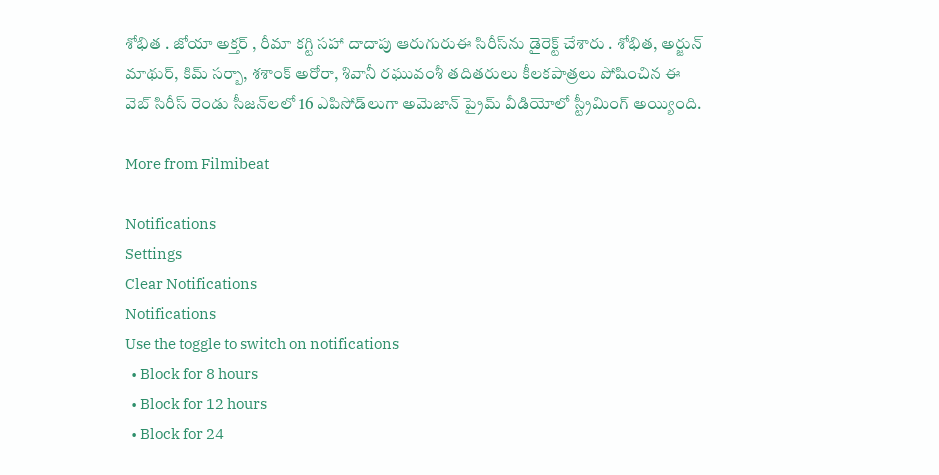శోభిత . జోయా అక్తర్ , రీమా కగ్టి సహా దాదాపు ఆరుగురుఈ సిరీస్‌ను డైరెక్ట్ చేశారు . శోభిత, అర్జున్ మాథుర్, కిమ్ సర్బా, శశాంక్ అరోరా, శివానీ రఘువంశీ తదితరులు కీలకపాత్రలు పోషించిన ఈ వెబ్ సిరీస్ రెండు సీజన్‌లలో 16 ఎపిసోడ్‌లుగా అమెజాన్ ప్రైమ్ వీడియోలో స్ట్రీమింగ్ అయ్యింది.

More from Filmibeat

Notifications
Settings
Clear Notifications
Notifications
Use the toggle to switch on notifications
  • Block for 8 hours
  • Block for 12 hours
  • Block for 24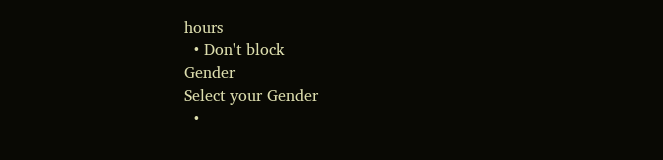hours
  • Don't block
Gender
Select your Gender
  •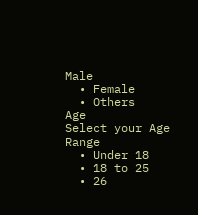Male
  • Female
  • Others
Age
Select your Age Range
  • Under 18
  • 18 to 25
  • 26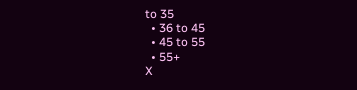to 35
  • 36 to 45
  • 45 to 55
  • 55+
X